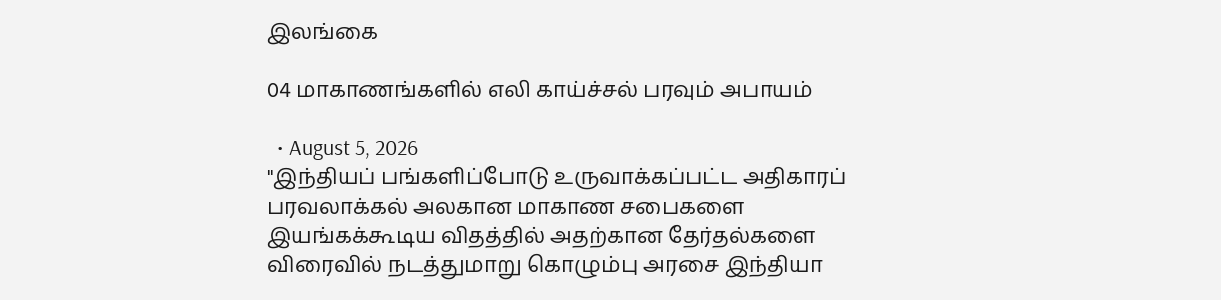இலங்கை

04 மாகாணங்களில் எலி காய்ச்சல் பரவும் அபாயம்

  • August 5, 2026
"இந்தியப் பங்களிப்போடு உருவாக்கப்பட்ட அதிகாரப் பரவலாக்கல் அலகான மாகாண சபைகளை இயங்கக்கூடிய விதத்தில் அதற்கான தேர்தல்களை விரைவில் நடத்துமாறு கொழும்பு அரசை இந்தியா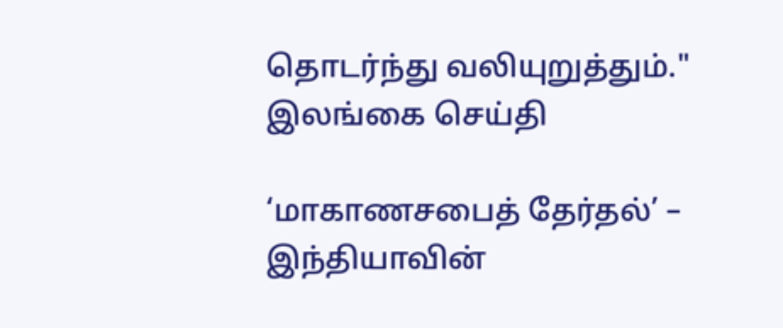தொடர்ந்து வலியுறுத்தும்."
இலங்கை செய்தி

‘மாகாணசபைத் தேர்தல்’ – இந்தியாவின்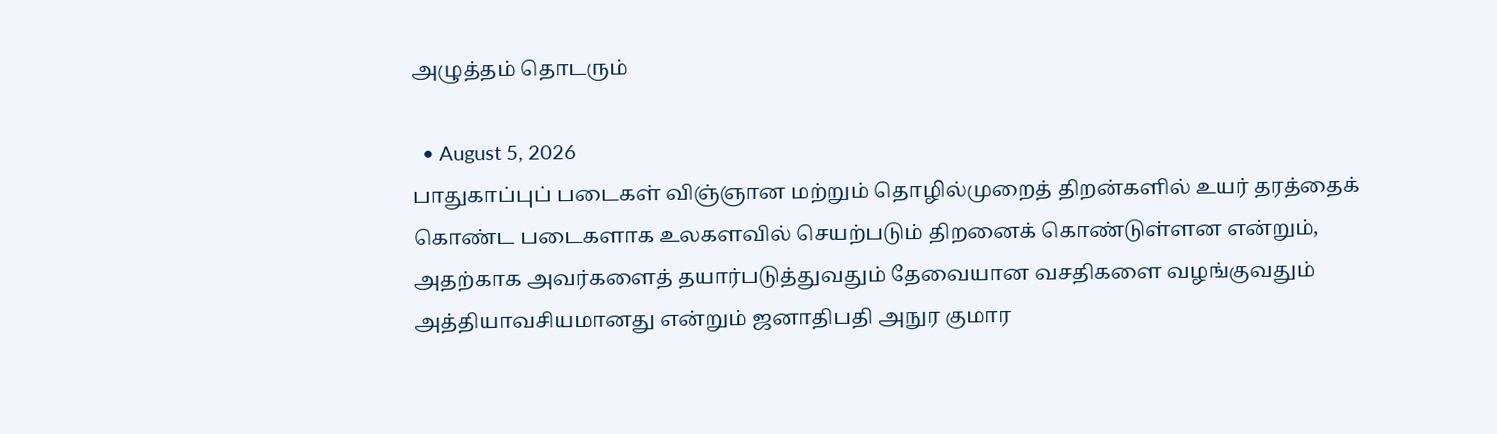அழுத்தம் தொடரும்

  • August 5, 2026
பாதுகாப்புப் படைகள் விஞ்ஞான மற்றும் தொழில்முறைத் திறன்களில் உயர் தரத்தைக் கொண்ட படைகளாக உலகளவில் செயற்படும் திறனைக் கொண்டுள்ளன என்றும், அதற்காக அவர்களைத் தயார்படுத்துவதும் தேவையான வசதிகளை வழங்குவதும் அத்தியாவசியமானது என்றும் ஜனாதிபதி அநுர குமார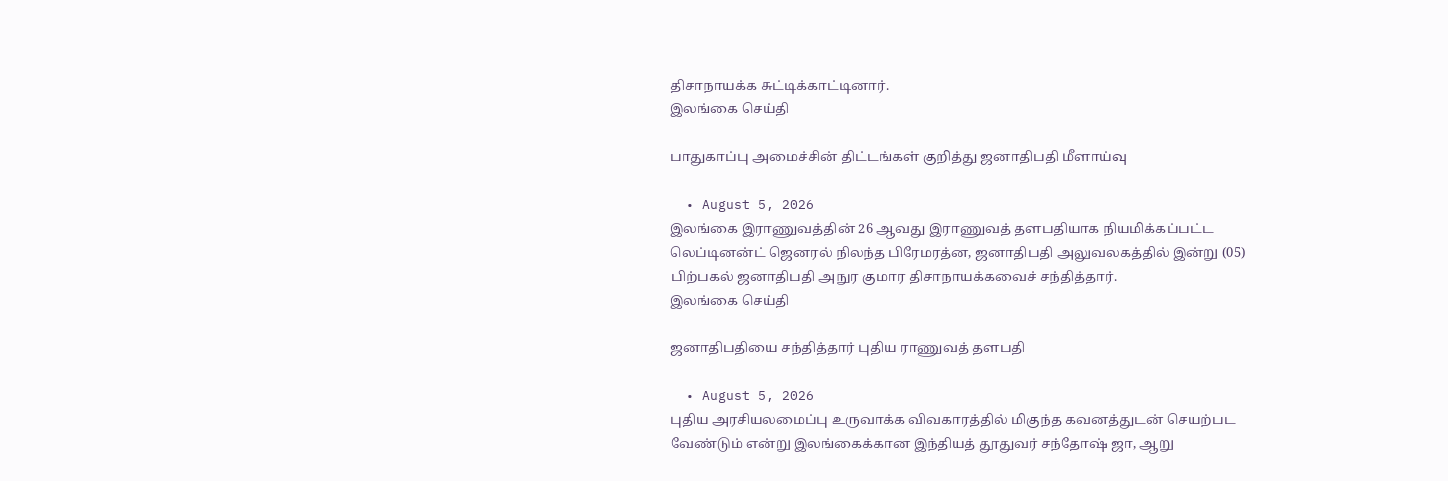திசாநாயக்க சுட்டிக்காட்டினார்.
இலங்கை செய்தி

பாதுகாப்பு அமைச்சின் திட்டங்கள் குறித்து ஜனாதிபதி மீளாய்வு

  • August 5, 2026
இலங்கை இராணுவத்தின் 26 ஆவது இராணுவத் தளபதியாக நியமிக்கப்பட்ட லெப்டினன்ட் ஜெனரல் நிலந்த பிரேமரத்ன, ஜனாதிபதி அலுவலகத்தில் இன்று (05) பிற்பகல் ஜனாதிபதி அநுர குமார திசாநாயக்கவைச் சந்தித்தார்.
இலங்கை செய்தி

ஜனாதிபதியை சந்தித்தார் புதிய ராணுவத் தளபதி

  • August 5, 2026
புதிய அரசியலமைப்பு உருவாக்க விவகாரத்தில் மிகுந்த கவனத்துடன் செயற்பட வேண்டும் என்று இலங்கைக்கான இந்தியத் தூதுவர் சந்தோஷ் ஜா, ஆறு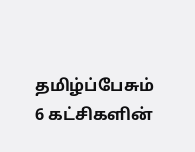தமிழ்ப்பேசும் 6 கட்சிகளின்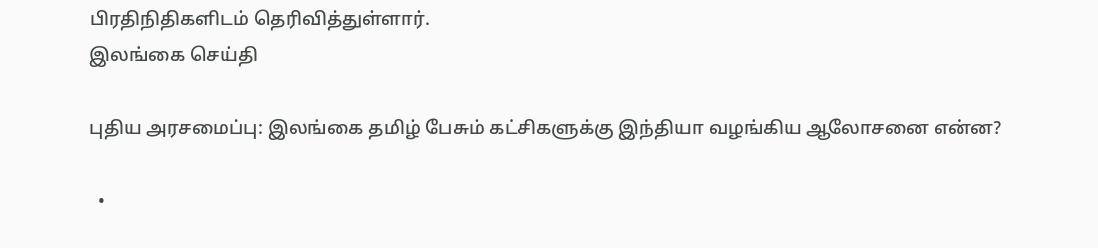பிரதிநிதிகளிடம் தெரிவித்துள்ளார்.
இலங்கை செய்தி

புதிய அரசமைப்பு: இலங்கை தமிழ் பேசும் கட்சிகளுக்கு இந்தியா வழங்கிய ஆலோசனை என்ன?

  •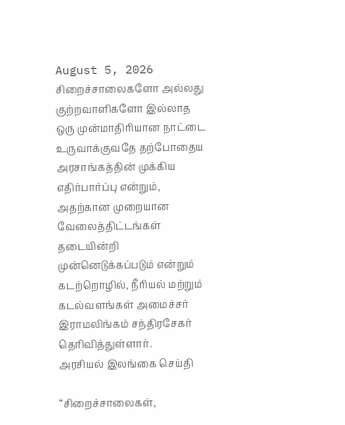August 5, 2026
சிறைச்சாலைகளோ அல்லது குற்றவாளிகளோ இல்லாத ஒரு முன்மாதிரியான நாட்டை உருவாக்குவதே தற்போதைய அரசாங்கத்தின் முக்கிய எதிர்பார்ப்பு என்றும், அதற்கான முறையான வேலைத்திட்டங்கள் தடையின்றி முன்னெடுக்கப்படும் என்றும் கடற்றொழில், நீரியல் மற்றும் கடல்வளங்கள் அமைச்சர் இராமலிங்கம் சந்திரசேகர் தெரிவித்துள்ளார்.
அரசியல் இலங்கை செய்தி

“சிறைச்சாலைகள்,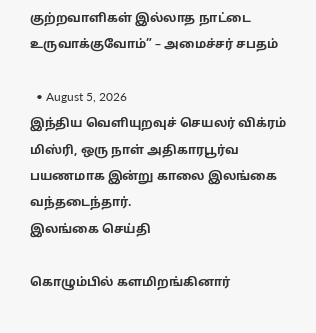குற்றவாளிகள் இல்லாத நாட்டை உருவாக்குவோம்” – அமைச்சர் சபதம்

  • August 5, 2026
இந்திய வெளியுறவுச் செயலர் விக்ரம் மிஸ்ரி, ஒரு நாள் அதிகாரபூர்வ பயணமாக இன்று காலை இலங்கை வந்தடைந்தார்.
இலங்கை செய்தி

கொழும்பில் களமிறங்கினார்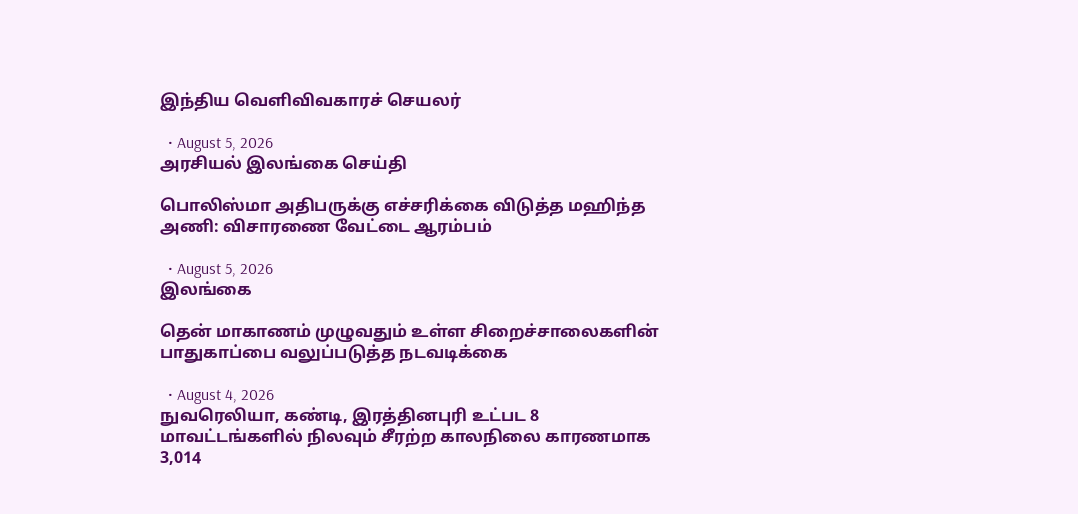இந்திய வெளிவிவகாரச் செயலர்

  • August 5, 2026
அரசியல் இலங்கை செய்தி

பொலிஸ்மா அதிபருக்கு எச்சரிக்கை விடுத்த மஹிந்த அணி: விசாரணை வேட்டை ஆரம்பம்

  • August 5, 2026
இலங்கை

தென் மாகாணம் முழுவதும் உள்ள சிறைச்சாலைகளின் பாதுகாப்பை வலுப்படுத்த நடவடிக்கை

  • August 4, 2026
நுவரெலியா, கண்டி, இரத்தினபுரி உட்பட 8 மாவட்டங்களில் நிலவும் சீரற்ற காலநிலை காரணமாக 3,014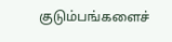குடும்பங்களைச்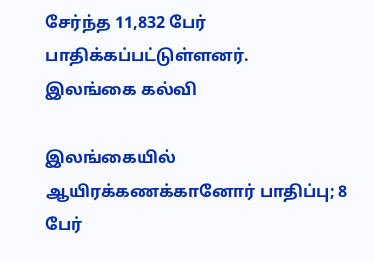சேர்ந்த 11,832 பேர் பாதிக்கப்பட்டுள்ளனர்.
இலங்கை கல்வி

இலங்கையில் ஆயிரக்கணக்கானோர் பாதிப்பு; 8 பேர்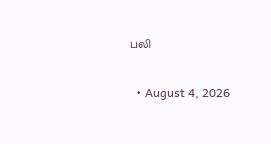பலி

  • August 4, 2026